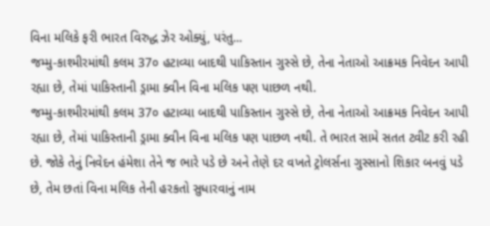વિના મલિકે ફરી ભારત વિરુદ્ધ ઝેર ઓક્યું, પરંતુ...
જમ્મુ-કાશ્મીરમાંથી કલમ 37૦ હટાવ્યા બાદથી પાકિસ્તાન ગુસ્સે છે, તેના નેતાઓ આક્રમક નિવેદન આપી રહ્યા છે, તેમાં પાકિસ્તાની ડ્રામા ક્વીન વિના મલિક પણ પાછળ નથી.
જમ્મુ-કાશ્મીરમાંથી કલમ 37૦ હટાવ્યા બાદથી પાકિસ્તાન ગુસ્સે છે, તેના નેતાઓ આક્રમક નિવેદન આપી રહ્યા છે, તેમાં પાકિસ્તાની ડ્રામા ક્વીન વિના મલિક પણ પાછળ નથી. તે ભારત સામે સતત ટ્વીટ કરી રહી છે. જોકે તેનું નિવેદન હંમેશા તેને જ ભારે પડે છે અને તેણે દર વખતે ટ્રોલર્સના ગુસ્સાનો શિકાર બનવું પડે છે, તેમ છતાં વિના મલિક તેની હરકતો સુધારવાનું નામ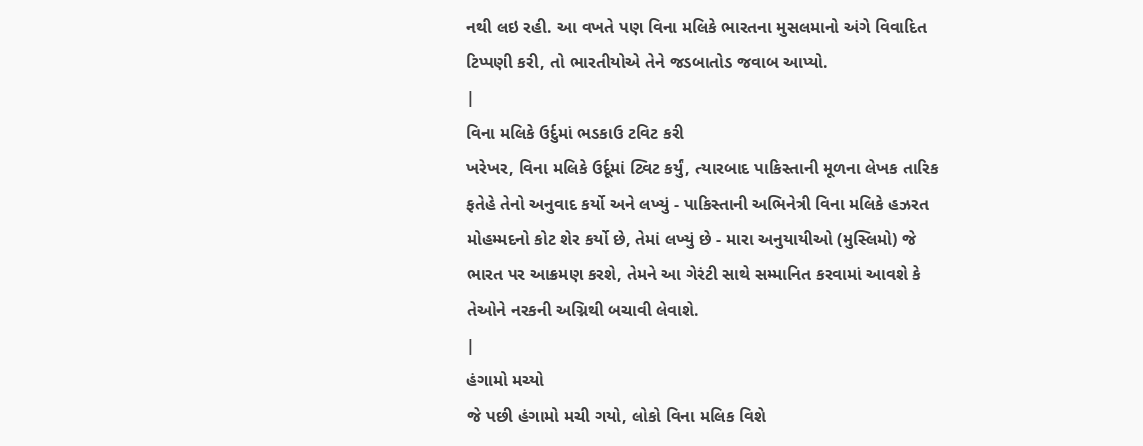નથી લઇ રહી. આ વખતે પણ વિના મલિકે ભારતના મુસલમાનો અંગે વિવાદિત ટિપ્પણી કરી, તો ભારતીયોએ તેને જડબાતોડ જવાબ આપ્યો.
|
વિના મલિકે ઉર્દુમાં ભડકાઉ ટવિટ કરી
ખરેખર, વિના મલિકે ઉર્દૂમાં ટ્વિટ કર્યું, ત્યારબાદ પાકિસ્તાની મૂળના લેખક તારિક ફતેહે તેનો અનુવાદ કર્યો અને લખ્યું - પાકિસ્તાની અભિનેત્રી વિના મલિકે હઝરત મોહમ્મદનો કોટ શેર કર્યો છે, તેમાં લખ્યું છે - મારા અનુયાયીઓ (મુસ્લિમો) જે ભારત પર આક્રમણ કરશે, તેમને આ ગેરંટી સાથે સમ્માનિત કરવામાં આવશે કે તેઓને નરકની અગ્નિથી બચાવી લેવાશે.
|
હંગામો મચ્યો
જે પછી હંગામો મચી ગયો, લોકો વિના મલિક વિશે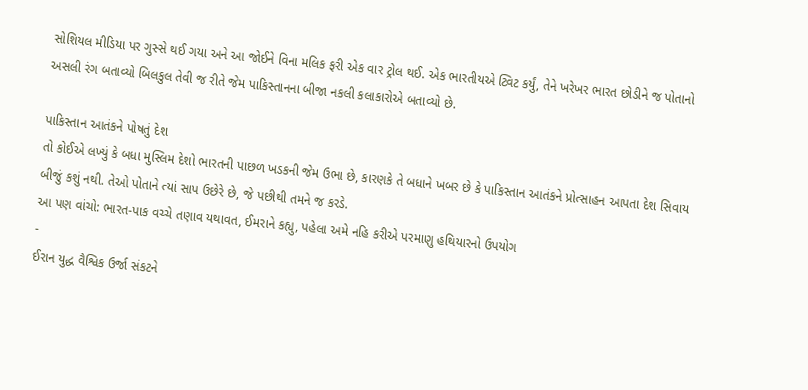સોશિયલ મીડિયા પર ગુસ્સે થઈ ગયા અને આ જોઈને વિના મલિક ફરી એક વાર ટ્રોલ થઈ. એક ભારતીયએ ટ્વિટ કર્યું, તેને ખરેખર ભારત છોડીને જ પોતાનો અસલી રંગ બતાવ્યો બિલકુલ તેવી જ રીતે જેમ પાકિસ્તાનના બીજા નકલી કલાકારોએ બતાવ્યો છે.

પાકિસ્તાન આતંકને પોષતું દેશ
તો કોઈએ લખ્યું કે બધા મુસ્લિમ દેશો ભારતની પાછળ ખડકની જેમ ઉભા છે, કારણકે તે બધાને ખબર છે કે પાકિસ્તાન આતંકને પ્રોત્સાહન આપતા દેશ સિવાય બીજું કશું નથી. તેઓ પોતાને ત્યાં સાપ ઉછેરે છે, જે પછીથી તમને જ કરડે.
આ પણ વાંચો: ભારત-પાક વચ્ચે તણાવ યથાવત, ઈમરાને કહ્યુ, પહેલા અમે નહિ કરીએ પરમાણુ હથિયારનો ઉપયોગ
-
ઈરાન યુદ્ધ વૈશ્વિક ઉર્જા સંકટને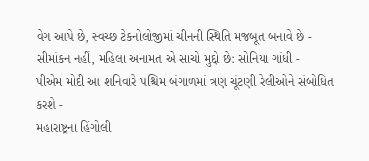વેગ આપે છે, સ્વચ્છ ટેકનોલોજીમાં ચીનની સ્થિતિ મજબૂત બનાવે છે -
સીમાંકન નહીં, મહિલા અનામત એ સાચો મુદ્દો છે: સોનિયા ગાંધી -
પીએમ મોદી આ શનિવારે પશ્ચિમ બંગાળમાં ત્રણ ચૂંટણી રેલીઓને સંબોધિત કરશે -
મહારાષ્ટ્રના હિંગોલી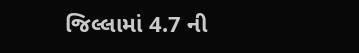જિલ્લામાં 4.7 ની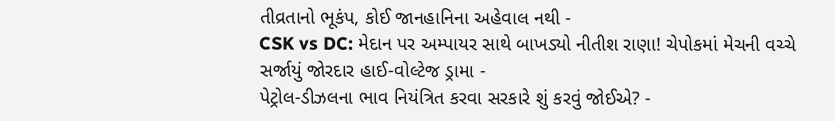તીવ્રતાનો ભૂકંપ, કોઈ જાનહાનિના અહેવાલ નથી -
CSK vs DC: મેદાન પર અમ્પાયર સાથે બાખડ્યો નીતીશ રાણા! ચેપોકમાં મેચની વચ્ચે સર્જાયું જોરદાર હાઈ-વોલ્ટેજ ડ્રામા -
પેટ્રોલ-ડીઝલના ભાવ નિયંત્રિત કરવા સરકારે શું કરવું જોઈએ? -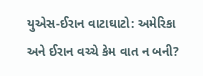યુએસ-ઈરાન વાટાઘાટો: અમેરિકા અને ઈરાન વચ્ચે કેમ વાત ન બની?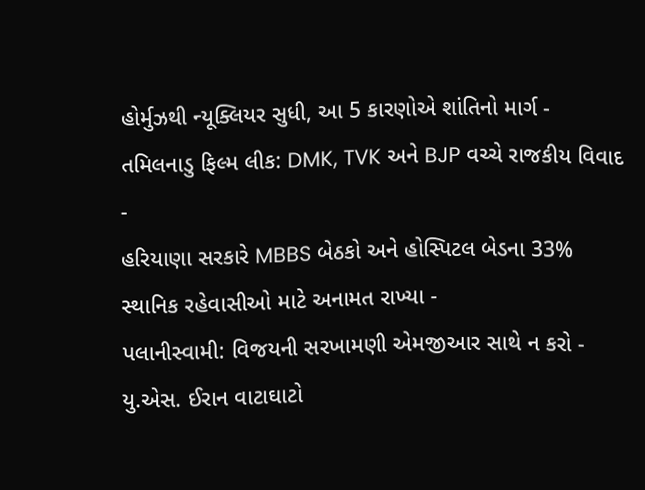હોર્મુઝથી ન્યૂક્લિયર સુધી, આ 5 કારણોએ શાંતિનો માર્ગ -
તમિલનાડુ ફિલ્મ લીક: DMK, TVK અને BJP વચ્ચે રાજકીય વિવાદ -
હરિયાણા સરકારે MBBS બેઠકો અને હોસ્પિટલ બેડના 33% સ્થાનિક રહેવાસીઓ માટે અનામત રાખ્યા -
પલાનીસ્વામી: વિજયની સરખામણી એમજીઆર સાથે ન કરો -
યુ.એસ. ઈરાન વાટાઘાટો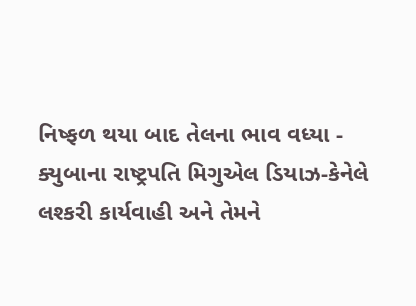નિષ્ફળ થયા બાદ તેલના ભાવ વધ્યા -
ક્યુબાના રાષ્ટ્રપતિ મિગુએલ ડિયાઝ-કેનેલે લશ્કરી કાર્યવાહી અને તેમને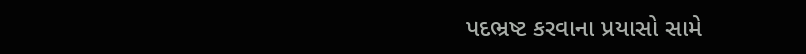પદભ્રષ્ટ કરવાના પ્રયાસો સામે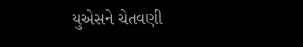યુએસને ચેતવણી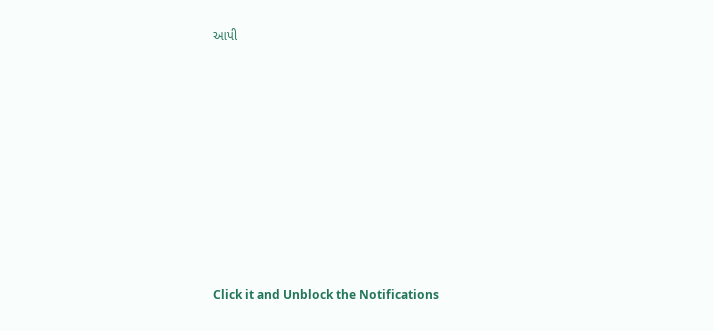આપી










Click it and Unblock the Notifications